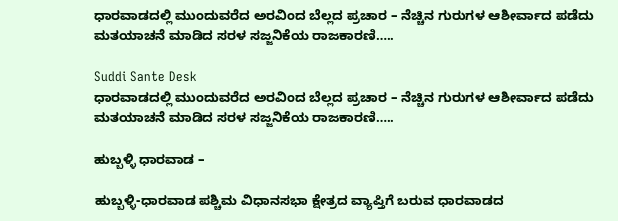ಧಾರವಾಡದಲ್ಲಿ ಮುಂದುವರೆದ ಅರವಿಂದ ಬೆಲ್ಲದ ಪ್ರಚಾರ – ನೆಚ್ಚಿನ ಗುರುಗಳ ಆಶೀರ್ವಾದ ಪಡೆದು ಮತಯಾಚನೆ ಮಾಡಿದ ಸರಳ ಸಜ್ಜನಿಕೆಯ ರಾಜಕಾರಣಿ…..

Suddi Sante Desk
ಧಾರವಾಡದಲ್ಲಿ ಮುಂದುವರೆದ ಅರವಿಂದ ಬೆಲ್ಲದ ಪ್ರಚಾರ – ನೆಚ್ಚಿನ ಗುರುಗಳ ಆಶೀರ್ವಾದ ಪಡೆದು ಮತಯಾಚನೆ ಮಾಡಿದ ಸರಳ ಸಜ್ಜನಿಕೆಯ ರಾಜಕಾರಣಿ…..

ಹುಬ್ಬಳ್ಳಿ ಧಾರವಾಡ –

ಹುಬ್ಬಳ್ಳಿ-ಧಾರವಾಡ ಪಶ್ಚಿಮ ವಿಧಾನಸಭಾ ಕ್ಷೇತ್ರದ ವ್ಯಾಪ್ತಿಗೆ ಬರುವ ಧಾರವಾಡದ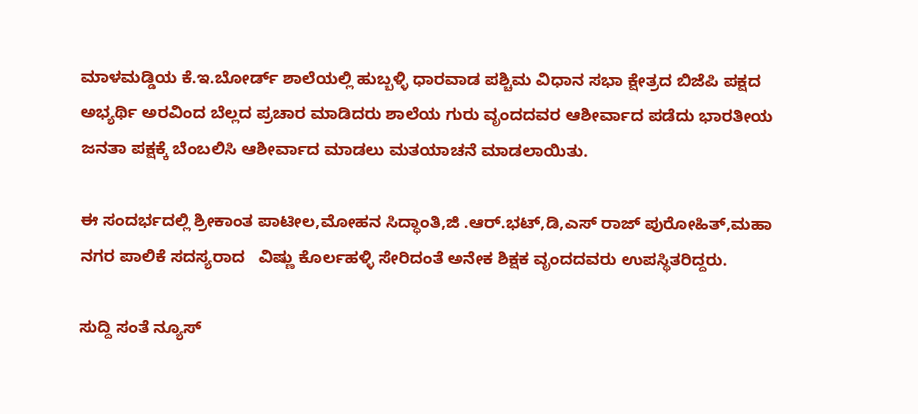ಮಾಳಮಡ್ಡಿಯ ಕೆ.ಇ.ಬೋರ್ಡ್ ಶಾಲೆಯಲ್ಲಿ‌ ಹುಬ್ಬಳ್ಳಿ ಧಾರವಾಡ ಪಶ್ಚಿಮ ವಿಧಾನ ಸಭಾ ಕ್ಷೇತ್ರದ ಬಿಜೆಪಿ ಪಕ್ಷದ ಅಭ್ಯರ್ಥಿ ಅರವಿಂದ ಬೆಲ್ಲದ ಪ್ರಚಾರ ಮಾಡಿದರು ಶಾಲೆಯ ಗುರು ವೃಂದದವರ ಆಶೀರ್ವಾದ ಪಡೆದು ಭಾರತೀಯ ಜನತಾ ಪಕ್ಷಕ್ಕೆ ಬೆಂಬಲಿಸಿ ಆಶೀರ್ವಾದ ಮಾಡಲು ಮತಯಾಚನೆ ಮಾಡಲಾಯಿತು.

ಈ ಸಂದರ್ಭದಲ್ಲಿ ಶ್ರೀಕಾಂತ ಪಾಟೀಲ,ಮೋಹನ ಸಿದ್ಧಾಂತಿ,ಜಿ .ಆರ್.ಭಟ್,ಡಿ,ಎಸ್ ರಾಜ್ ಪುರೋಹಿತ್,ಮಹಾ ನಗರ ಪಾಲಿಕೆ ಸದಸ್ಯರಾದ   ವಿಷ್ಣು ಕೊರ್ಲಹಳ್ಳಿ ಸೇರಿದಂತೆ ಅನೇಕ ಶಿಕ್ಷಕ ವೃಂದದವರು ಉಪಸ್ಥಿತರಿದ್ದರು.

ಸುದ್ದಿ ಸಂತೆ ನ್ಯೂಸ್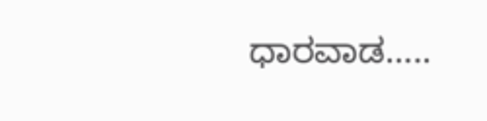ಧಾರವಾಡ…..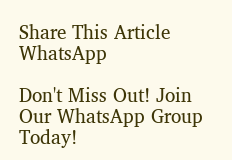Share This Article
WhatsApp

Don't Miss Out! Join Our WhatsApp Group Today!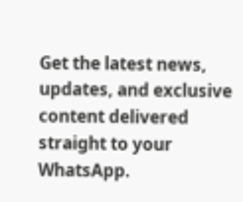Get the latest news, updates, and exclusive content delivered straight to your WhatsApp.